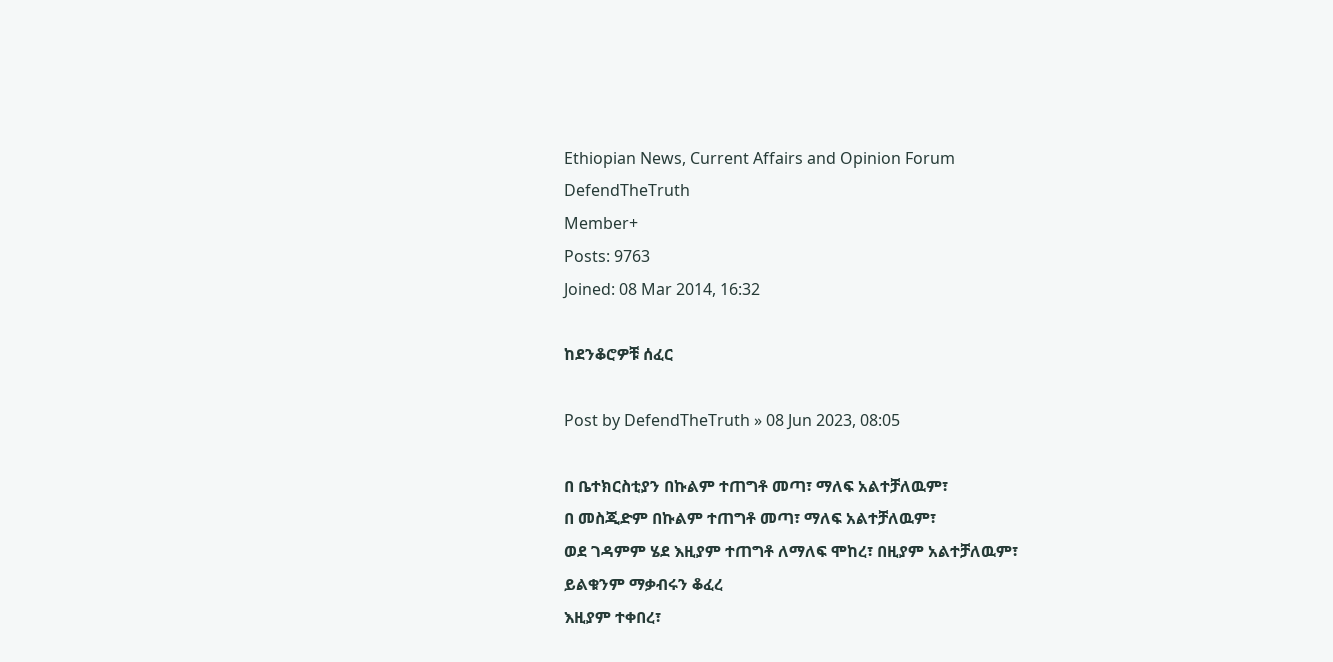Ethiopian News, Current Affairs and Opinion Forum
DefendTheTruth
Member+
Posts: 9763
Joined: 08 Mar 2014, 16:32

ከደንቆሮዎቹ ሰፈር

Post by DefendTheTruth » 08 Jun 2023, 08:05

በ ቤተክርስቲያን በኩልም ተጠግቶ መጣ፣ ማለፍ አልተቻለዉም፣
በ መስጂድም በኩልም ተጠግቶ መጣ፣ ማለፍ አልተቻለዉም፣
ወደ ገዳምም ሄደ እዚያም ተጠግቶ ለማለፍ ሞከረ፣ በዚያም አልተቻለዉም፣
ይልቁንም ማቃብሩን ቆፈረ
እዚያም ተቀበረ፣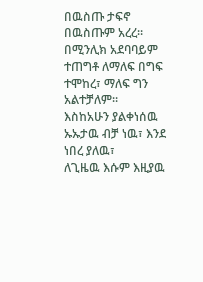በዉስጡ ታፍኖ በዉስጡም አረረ።
በሚንሊክ አደባባይም ተጠግቶ ለማለፍ በግፍ ተሞከረ፣ ማለፍ ግን አልተቻለም።
እስከአሁን ያልቀነሰዉ ኡኡታዉ ብቻ ነዉ፣ እንደ ነበረ ያለዉ፣
ለጊዜዉ እሱም እዚያዉ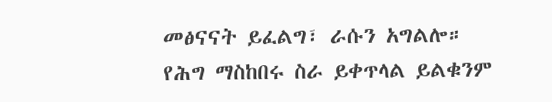መፅናናት ይፈልግ፣ ራሱን አግልሎ።
የሕግ ማስከበሩ ስራ ይቀጥላል ይልቁንም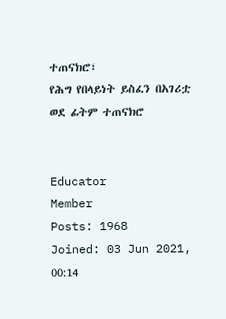ተጠናክሮ፣
የሕግ የበላይነት ይስፈን በአገሪቷ ወደ ፊትም ተጠናክሮ


Educator
Member
Posts: 1968
Joined: 03 Jun 2021, 00:14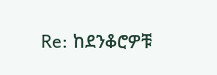Re: ከደንቆሮዎቹ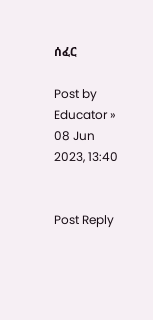ሰፈር

Post by Educator » 08 Jun 2023, 13:40


Post Reply